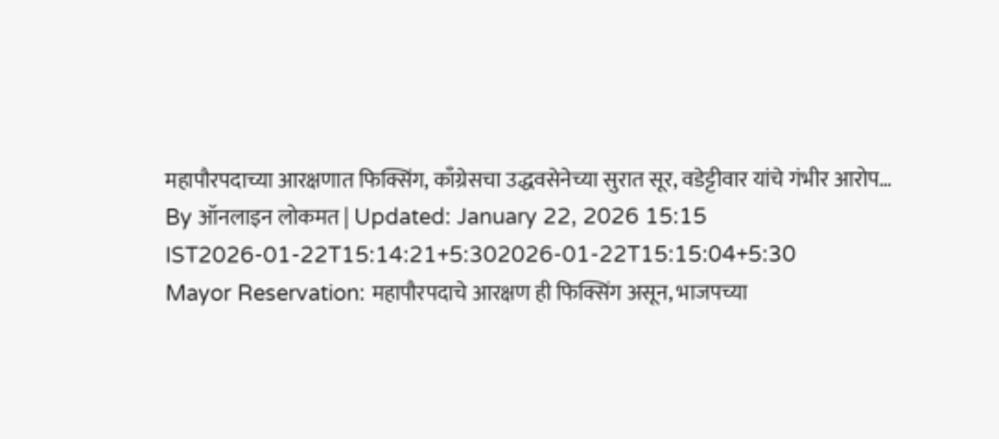महापौरपदाच्या आरक्षणात फिक्सिंग, काँग्रेसचा उद्धवसेनेच्या सुरात सूर, वडेट्टीवार यांचे गंभीर आरोप…
By ऑनलाइन लोकमत | Updated: January 22, 2026 15:15 IST2026-01-22T15:14:21+5:302026-01-22T15:15:04+5:30
Mayor Reservation: महापौरपदाचे आरक्षण ही फिक्सिंग असून, भाजपच्या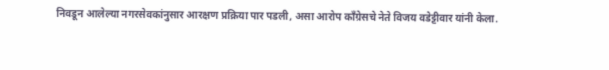निवडून आलेल्या नगरसेवकांनुसार आरक्षण प्रक्रिया पार पडली, असा आरोप काँग्रेसचे नेते विजय वडेट्टीवार यांनी केला.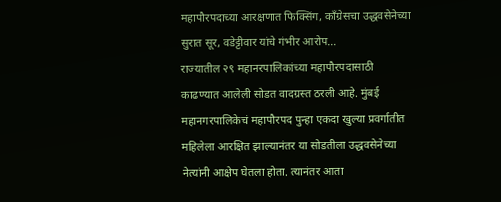महापौरपदाच्या आरक्षणात फिक्सिंग, काँग्रेसचा उद्धवसेनेच्या सुरात सूर, वडेट्टीवार यांचे गंभीर आरोप…
राज्यातील २९ महानरपालिकांच्या महापौरपदासाठी काढण्यात आलेली सोडत वादग्रस्त ठरली आहे. मुंबई महानगरपालिकेचं महापौरपद पुन्हा एकदा खुल्या प्रवर्गातीत महिलेला आरक्षित झाल्यानंतर या सोडतीला उद्धवसेनेच्या नेत्यांनी आक्षेप घेतला होता. त्यानंतर आता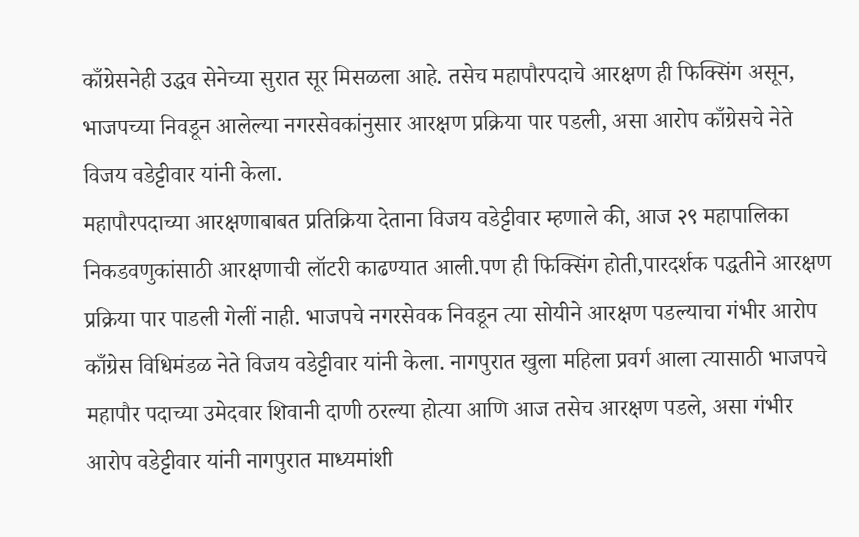काँग्रेसनेही उद्धव सेनेच्या सुरात सूर मिसळला आहे. तसेच महापौरपदाचे आरक्षण ही फिक्सिंग असून, भाजपच्या निवडून आलेल्या नगरसेवकांनुसार आरक्षण प्रक्रिया पार पडली, असा आरोप काँग्रेसचे नेते विजय वडेट्टीवार यांनी केला.
महापौरपदाच्या आरक्षणाबाबत प्रतिक्रिया देताना विजय वडेट्टीवार म्हणाले की, आज २९ महापालिका निकडवणुकांसाठी आरक्षणाची लॉटरी काढण्यात आली.पण ही फिक्सिंग होती,पारदर्शक पद्धतीने आरक्षण प्रक्रिया पार पाडली गेलीं नाही. भाजपचे नगरसेवक निवडून त्या सोयीने आरक्षण पडल्याचा गंभीर आरोप काँग्रेस विधिमंडळ नेते विजय वडेट्टीवार यांनी केला. नागपुरात खुला महिला प्रवर्ग आला त्यासाठी भाजपचे महापौर पदाच्या उमेदवार शिवानी दाणी ठरल्या होत्या आणि आज तसेच आरक्षण पडले, असा गंभीर आरोप वडेट्टीवार यांनी नागपुरात माध्यमांशी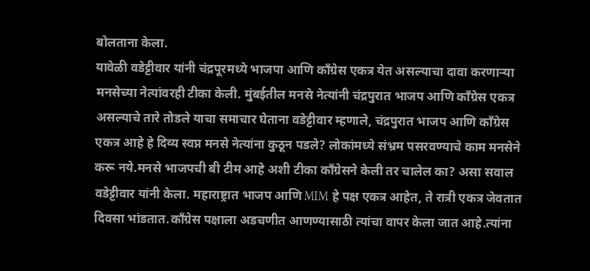बोलताना केला.
यावेळी वडेट्टीवार यांनी चंद्रपूरमध्ये भाजपा आणि काँग्रेस एकत्र येत असल्याचा दावा करणाऱ्या मनसेच्या नेत्यांवरही टीका केली. मुंबईतील मनसे नेत्यांनी चंद्रपुरात भाजप आणि काँग्रेस एकत्र असल्याचे तारे तोडले याचा समाचार घेताना वडेट्टीवार म्हणाले, चंद्रपुरात भाजप आणि काँग्रेस एकत्र आहे हे दिव्य स्वप्न मनसे नेत्यांना कुठून पडले? लोकांमध्ये संभ्रम पसरवण्याचे काम मनसेने करू नये.मनसे भाजपची बी टीम आहे अशी टीका काँग्रेसने केली तर चालेल का? असा सवाल वडेट्टीवार यांनी केला. महाराष्ट्रात भाजप आणि MIM हे पक्ष एकत्र आहेत, ते रात्री एकत्र जेवतात दिवसा भांडतात.काँग्रेस पक्षाला अडचणीत आणण्यासाठी त्यांचा वापर केला जात आहे.त्यांना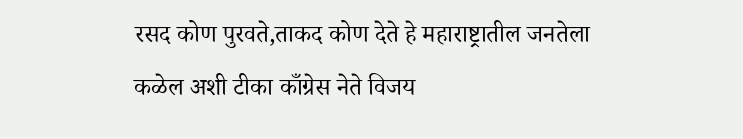रसद कोण पुरवते,ताकद कोण देते हे महाराष्ट्रातील जनतेला कळेल अशी टीका काँग्रेस नेते विजय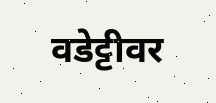वडेट्टीवर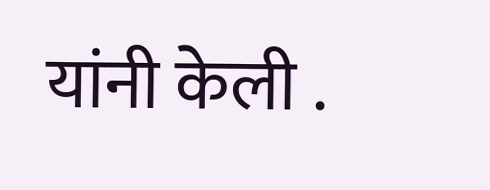यांनी केली .